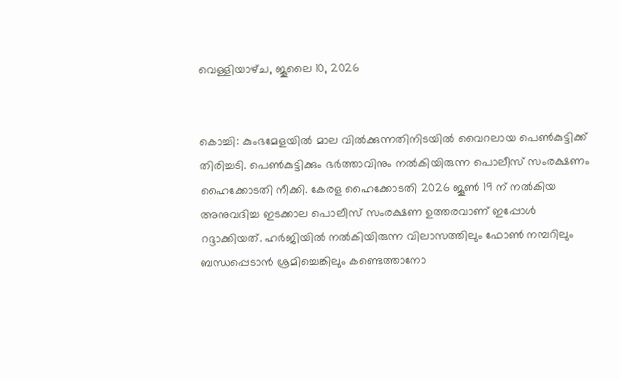വെള്ളിയാഴ്‌ച, ജൂലൈ 10, 2026


കൊച്ചി: കുംഭമേളയില്‍ മാല വില്‍ക്കുന്നതിനിടയില്‍ വൈറലായ പെണ്‍കുട്ടിക്ക് തിരിച്ചടി. പെണ്‍കുട്ടിക്കും ഭര്‍ത്താവിനും നല്‍കിയിരുന്ന പൊലീസ് സംരക്ഷണം ഹൈക്കോടതി നീക്കി. കേരള ഹൈക്കോടതി 2026 ജൂണ്‍ 19 ന് നല്‍കിയ അനുവദിച്ച ഇടക്കാല പൊലീസ് സംരക്ഷണ ഉത്തരവാണ് ഇപ്പോള്‍ റദ്ദാക്കിയത്. ഹര്‍ജിയില്‍ നല്‍കിയിരുന്ന വിലാസത്തിലും ഫോണ്‍ നമ്പറിലും ബന്ധപ്പെടാന്‍ ശ്രമിച്ചെങ്കിലും കണ്ടെത്താനോ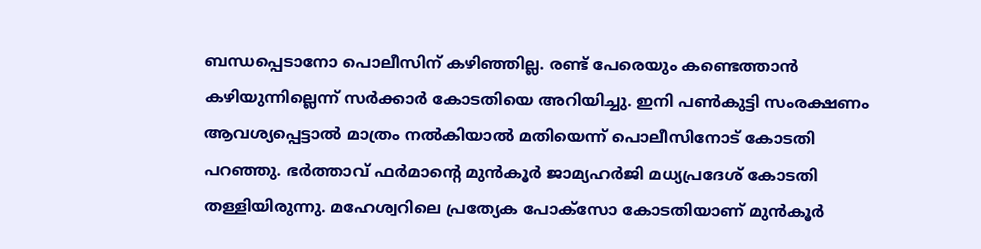ബന്ധപ്പെടാനോ പൊലീസിന് കഴിഞ്ഞില്ല. രണ്ട് പേരെയും കണ്ടെത്താന്‍ കഴിയുന്നില്ലെന്ന് സര്‍ക്കാര്‍ കോടതിയെ അറിയിച്ചു. ഇനി പണ്‍കുട്ടി സംരക്ഷണം ആവശ്യപ്പെട്ടാല്‍ മാത്രം നല്‍കിയാല്‍ മതിയെന്ന് പൊലീസിനോട് കോടതി പറഞ്ഞു. ഭര്‍ത്താവ് ഫര്‍മാന്റെ മുന്‍കൂര്‍ ജാമ്യഹര്‍ജി മധ്യപ്രദേശ് കോടതി തള്ളിയിരുന്നു. മഹേശ്വറിലെ പ്രത്യേക പോക്സോ കോടതിയാണ് മുന്‍കൂര്‍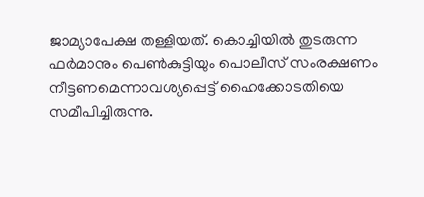ജാമ്യാപേക്ഷ തള്ളിയത്. കൊച്ചിയില്‍ തുടരുന്ന ഫര്‍മാനും പെണ്‍കുട്ടിയും പൊലീസ് സംരക്ഷണം നീട്ടണമെന്നാവശ്യപ്പെട്ട് ഹൈക്കോടതിയെ സമീപിച്ചിരുന്നു.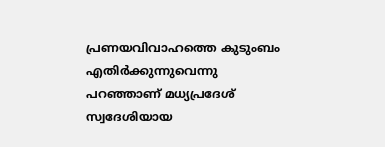പ്രണയവിവാഹത്തെ കുടുംബം എതിര്‍ക്കുന്നുവെന്നു പറഞ്ഞാണ് മധ്യപ്രദേശ് സ്വദേശിയായ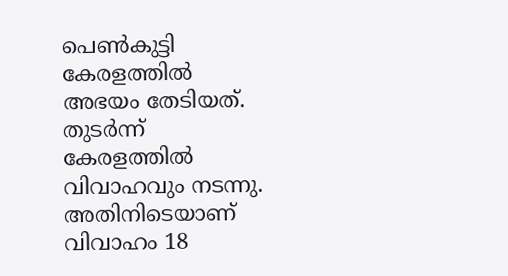പെണ്‍കുട്ടി കേരളത്തില്‍ അഭയം തേടിയത്. തുടര്‍ന്ന് കേരളത്തില്‍ വിവാഹവും നടന്നു. അതിനിടെയാണ് വിവാഹം 18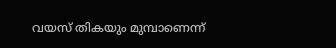വയസ് തികയും മുമ്പാണെന്ന്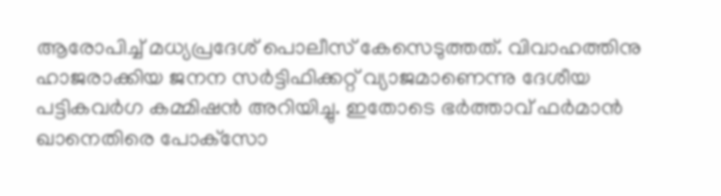ആരോപിച്ച് മധ്യപ്രദേശ് പൊലീസ് കേസെടുത്തത്. വിവാഹത്തിനു ഹാജരാക്കിയ ജനന സര്‍ട്ടിഫിക്കറ്റ് വ്യാജമാണെന്നു ദേശീയ പട്ടികവര്‍ഗ കമ്മിഷന്‍ അറിയിച്ചു. ഇതോടെ ഭര്‍ത്താവ് ഫര്‍മാന്‍ ഖാനെതിരെ പോക്‌സോ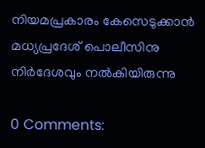നിയമപ്രകാരം കേസെടുക്കാന്‍ മധ്യപ്രദേശ് പൊലീസിനു നിര്‍ദേശവും നല്‍കിയിരുന്നു

0 Comments: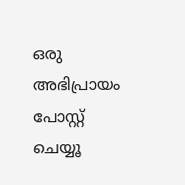ഒരു അഭിപ്രായം പോസ്റ്റ് ചെയ്യൂ